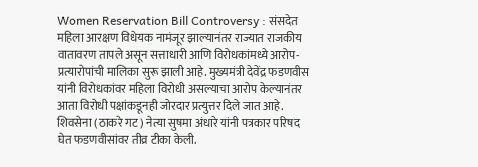Women Reservation Bill Controversy : संसदेत महिला आरक्षण विधेयक नामंजूर झाल्यानंतर राज्यात राजकीय वातावरण तापले असून सत्ताधारी आणि विरोधकांमध्ये आरोप-प्रत्यारोपांची मालिका सुरू झाली आहे. मुख्यमंत्री देवेंद्र फडणवीस यांनी विरोधकांवर महिला विरोधी असल्याचा आरोप केल्यानंतर आता विरोधी पक्षांकडूनही जोरदार प्रत्युत्तर दिले जात आहे. शिवसेना (ठाकरे गट) नेत्या सुषमा अंधारे यांनी पत्रकार परिषद घेत फडणवीसांवर तीव्र टीका केली.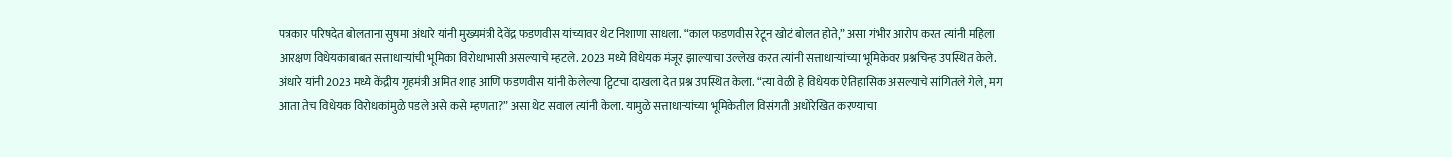पत्रकार परिषदेत बोलताना सुषमा अंधारे यांनी मुख्यमंत्री देवेंद्र फडणवीस यांच्यावर थेट निशाणा साधला. “काल फडणवीस रेटून खोटं बोलत होते,” असा गंभीर आरोप करत त्यांनी महिला आरक्षण विधेयकाबाबत सत्ताधाऱ्यांची भूमिका विरोधाभासी असल्याचे म्हटले. 2023 मध्ये विधेयक मंजूर झाल्याचा उल्लेख करत त्यांनी सत्ताधाऱ्यांच्या भूमिकेवर प्रश्नचिन्ह उपस्थित केले.
अंधारे यांनी 2023 मध्ये केंद्रीय गृहमंत्री अमित शाह आणि फडणवीस यांनी केलेल्या ट्विटचा दाखला देत प्रश्न उपस्थित केला. “त्या वेळी हे विधेयक ऐतिहासिक असल्याचे सांगितले गेले, मग आता तेच विधेयक विरोधकांमुळे पडले असे कसे म्हणता?” असा थेट सवाल त्यांनी केला. यामुळे सत्ताधाऱ्यांच्या भूमिकेतील विसंगती अधोरेखित करण्याचा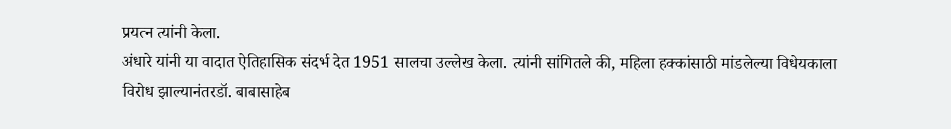प्रयत्न त्यांनी केला.
अंधारे यांनी या वादात ऐतिहासिक संदर्भ देत 1951 सालचा उल्लेख केला. त्यांनी सांगितले की, महिला हक्कांसाठी मांडलेल्या विधेयकाला विरोध झाल्यानंतरडॉ. बाबासाहेब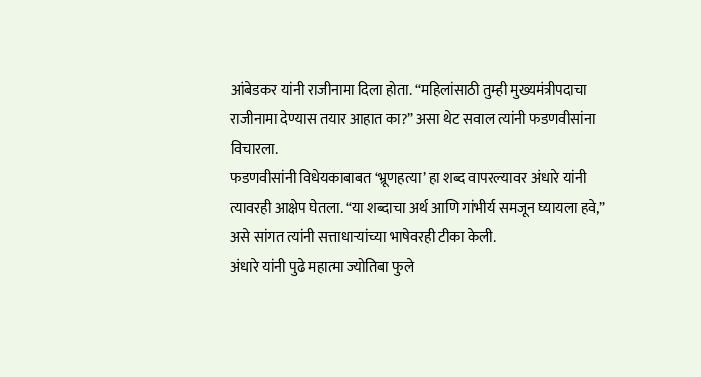आंबेडकर यांनी राजीनामा दिला होता. “महिलांसाठी तुम्ही मुख्यमंत्रीपदाचा राजीनामा देण्यास तयार आहात का?” असा थेट सवाल त्यांनी फडणवीसांना विचारला.
फडणवीसांनी विधेयकाबाबत ‘भ्रूणहत्या’ हा शब्द वापरल्यावर अंधारे यांनी त्यावरही आक्षेप घेतला. “या शब्दाचा अर्थ आणि गांभीर्य समजून घ्यायला हवे,” असे सांगत त्यांनी सत्ताधाऱ्यांच्या भाषेवरही टीका केली.
अंधारे यांनी पुढे महात्मा ज्योतिबा फुले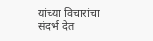यांच्या विचारांचा संदर्भ देत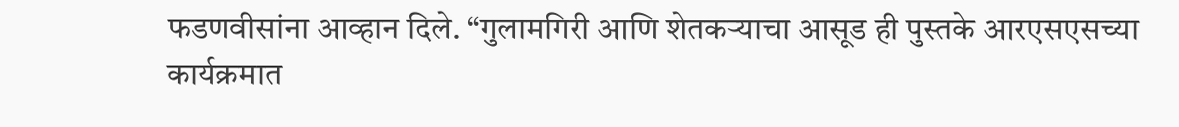फडणवीसांना आव्हान दिले. “गुलामगिरी आणि शेतकऱ्याचा आसूड ही पुस्तके आरएसएसच्या कार्यक्रमात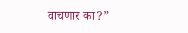वाचणार का?”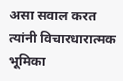असा सवाल करत त्यांनी विचारधारात्मक भूमिका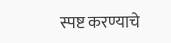स्पष्ट करण्याचे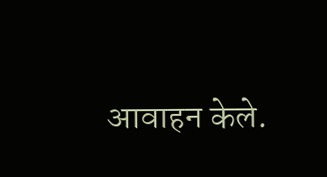आवाहन केले.